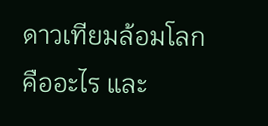ดาวเทียมล้อมโลกคืออะไร และ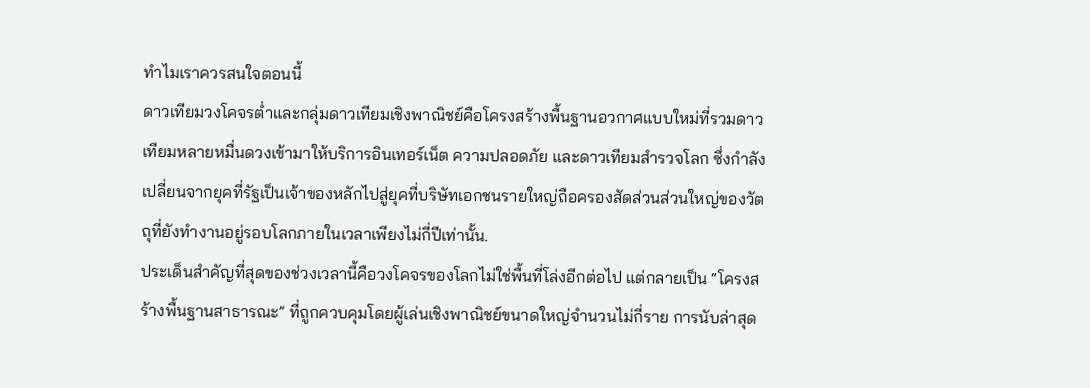ทำไมเราควรสนใจตอนนี้
ดาวเทียมวงโคจรต่ำและกลุ่มดาวเทียมเชิงพาณิชย์คือโครงสร้างพื้นฐานอวกาศแบบใหม่ที่รวมดาวเทียมหลายหมื่นดวงเข้ามาให้บริการอินเทอร์เน็ต ความปลอดภัย และดาวเทียมสำรวจโลก ซึ่งกำลังเปลี่ยนจากยุคที่รัฐเป็นเจ้าของหลักไปสู่ยุคที่บริษัทเอกชนรายใหญ่ถือครองสัดส่วนส่วนใหญ่ของวัตถุที่ยังทำงานอยู่รอบโลกภายในเวลาเพียงไม่กี่ปีเท่านั้น.
ประเด็นสำคัญที่สุดของช่วงเวลานี้คือวงโคจรของโลกไม่ใช่พื้นที่โล่งอีกต่อไป แต่กลายเป็น “โครงสร้างพื้นฐานสาธารณะ” ที่ถูกควบคุมโดยผู้เล่นเชิงพาณิชย์ขนาดใหญ่จำนวนไม่กี่ราย การนับล่าสุด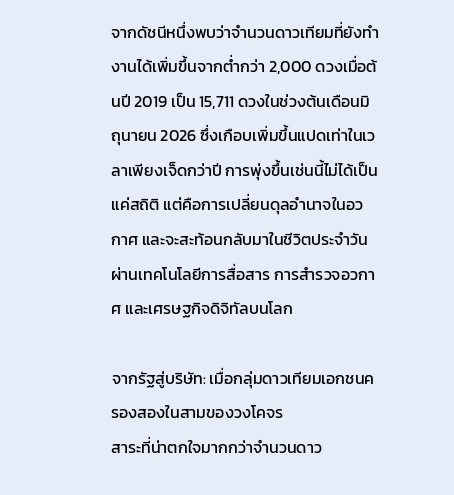จากดัชนีหนึ่งพบว่าจำนวนดาวเทียมที่ยังทำงานได้เพิ่มขึ้นจากต่ำกว่า 2,000 ดวงเมื่อต้นปี 2019 เป็น 15,711 ดวงในช่วงต้นเดือนมิถุนายน 2026 ซึ่งเกือบเพิ่มขึ้นแปดเท่าในเวลาเพียงเจ็ดกว่าปี การพุ่งขึ้นเช่นนี้ไม่ได้เป็นแค่สถิติ แต่คือการเปลี่ยนดุลอำนาจในอวกาศ และจะสะท้อนกลับมาในชีวิตประจำวันผ่านเทคโนโลยีการสื่อสาร การสำรวจอวกาศ และเศรษฐกิจดิจิทัลบนโลก

จากรัฐสู่บริษัท: เมื่อกลุ่มดาวเทียมเอกชนครองสองในสามของวงโคจร
สาระที่น่าตกใจมากกว่าจำนวนดาว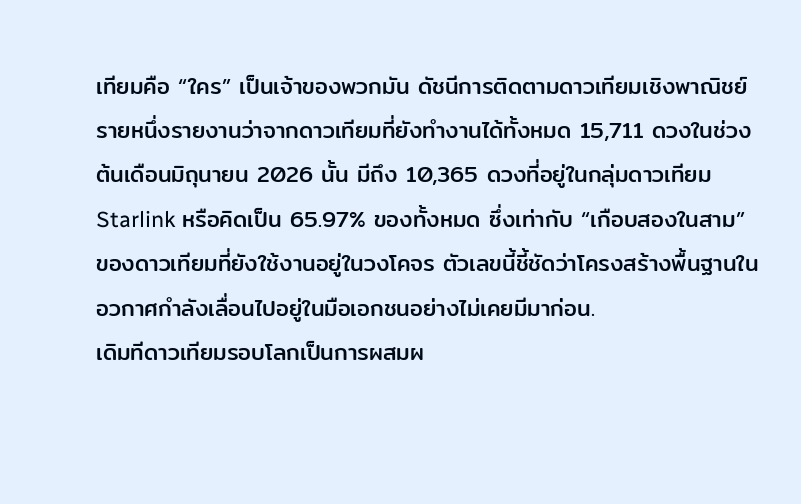เทียมคือ “ใคร” เป็นเจ้าของพวกมัน ดัชนีการติดตามดาวเทียมเชิงพาณิชย์รายหนึ่งรายงานว่าจากดาวเทียมที่ยังทำงานได้ทั้งหมด 15,711 ดวงในช่วงต้นเดือนมิถุนายน 2026 นั้น มีถึง 10,365 ดวงที่อยู่ในกลุ่มดาวเทียม Starlink หรือคิดเป็น 65.97% ของทั้งหมด ซึ่งเท่ากับ “เกือบสองในสาม” ของดาวเทียมที่ยังใช้งานอยู่ในวงโคจร ตัวเลขนี้ชี้ชัดว่าโครงสร้างพื้นฐานในอวกาศกำลังเลื่อนไปอยู่ในมือเอกชนอย่างไม่เคยมีมาก่อน.
เดิมทีดาวเทียมรอบโลกเป็นการผสมผ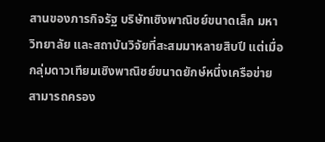สานของภารกิจรัฐ บริษัทเชิงพาณิชย์ขนาดเล็ก มหาวิทยาลัย และสถาบันวิจัยที่สะสมมาหลายสิบปี แต่เมื่อกลุ่มดาวเทียมเชิงพาณิชย์ขนาดยักษ์หนึ่งเครือข่ายสามารถครอง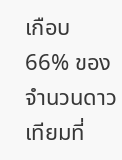เกือบ 66% ของจำนวนดาวเทียมที่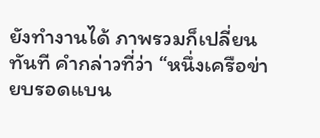ยังทำงานได้ ภาพรวมก็เปลี่ยนทันที คำกล่าวที่ว่า “หนึ่งเครือข่ายบรอดแบน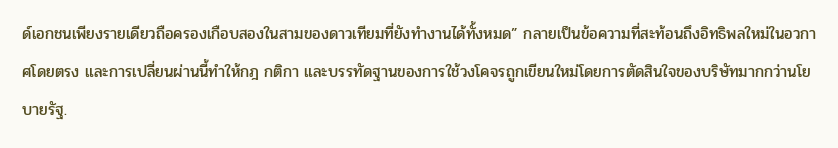ด์เอกชนเพียงรายเดียวถือครองเกือบสองในสามของดาวเทียมที่ยังทำงานได้ทั้งหมด” กลายเป็นข้อความที่สะท้อนถึงอิทธิพลใหม่ในอวกาศโดยตรง และการเปลี่ยนผ่านนี้ทำให้กฎ กติกา และบรรทัดฐานของการใช้วงโคจรถูกเขียนใหม่โดยการตัดสินใจของบริษัทมากกว่านโยบายรัฐ.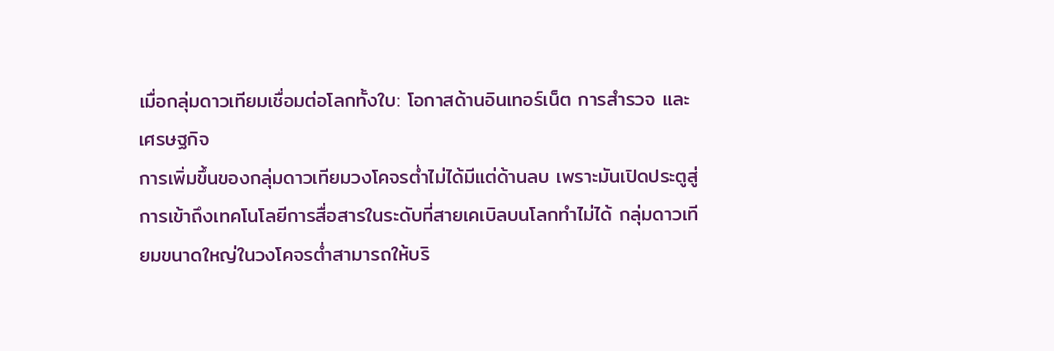เมื่อกลุ่มดาวเทียมเชื่อมต่อโลกทั้งใบ: โอกาสด้านอินเทอร์เน็ต การสำรวจ และเศรษฐกิจ
การเพิ่มขึ้นของกลุ่มดาวเทียมวงโคจรต่ำไม่ได้มีแต่ด้านลบ เพราะมันเปิดประตูสู่การเข้าถึงเทคโนโลยีการสื่อสารในระดับที่สายเคเบิลบนโลกทำไม่ได้ กลุ่มดาวเทียมขนาดใหญ่ในวงโคจรต่ำสามารถให้บริ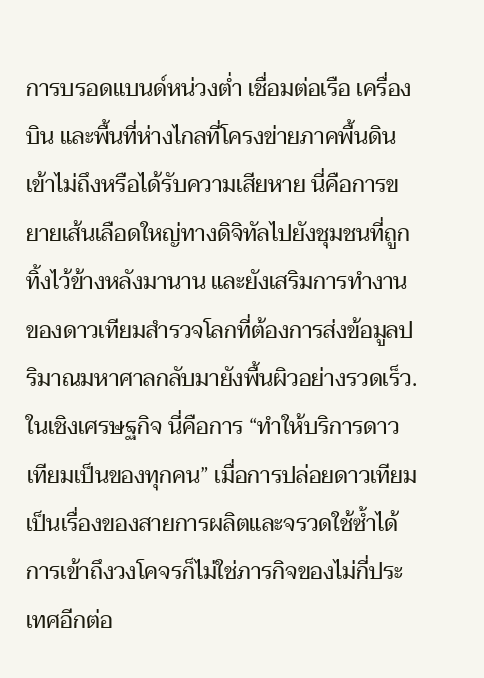การบรอดแบนด์หน่วงต่ำ เชื่อมต่อเรือ เครื่องบิน และพื้นที่ห่างไกลที่โครงข่ายภาคพื้นดินเข้าไม่ถึงหรือได้รับความเสียหาย นี่คือการขยายเส้นเลือดใหญ่ทางดิจิทัลไปยังชุมชนที่ถูกทิ้งไว้ข้างหลังมานาน และยังเสริมการทำงานของดาวเทียมสำรวจโลกที่ต้องการส่งข้อมูลปริมาณมหาศาลกลับมายังพื้นผิวอย่างรวดเร็ว.
ในเชิงเศรษฐกิจ นี่คือการ “ทำให้บริการดาวเทียมเป็นของทุกคน” เมื่อการปล่อยดาวเทียมเป็นเรื่องของสายการผลิตและจรวดใช้ซ้ำได้ การเข้าถึงวงโคจรก็ไม่ใช่ภารกิจของไม่กี่ประเทศอีกต่อ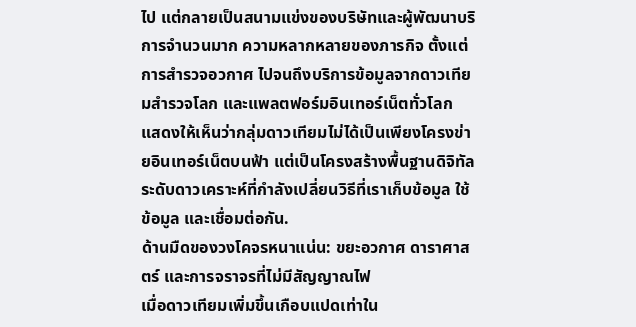ไป แต่กลายเป็นสนามแข่งของบริษัทและผู้พัฒนาบริการจำนวนมาก ความหลากหลายของภารกิจ ตั้งแต่การสำรวจอวกาศ ไปจนถึงบริการข้อมูลจากดาวเทียมสำรวจโลก และแพลตฟอร์มอินเทอร์เน็ตทั่วโลก แสดงให้เห็นว่ากลุ่มดาวเทียมไม่ได้เป็นเพียงโครงข่ายอินเทอร์เน็ตบนฟ้า แต่เป็นโครงสร้างพื้นฐานดิจิทัลระดับดาวเคราะห์ที่กำลังเปลี่ยนวิธีที่เราเก็บข้อมูล ใช้ข้อมูล และเชื่อมต่อกัน.
ด้านมืดของวงโคจรหนาแน่น: ขยะอวกาศ ดาราศาสตร์ และการจราจรที่ไม่มีสัญญาณไฟ
เมื่อดาวเทียมเพิ่มขึ้นเกือบแปดเท่าใน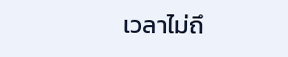เวลาไม่ถึ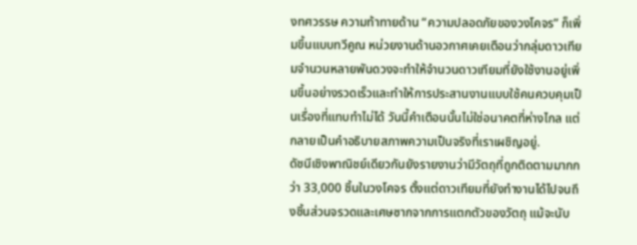งทศวรรษ ความท้าทายด้าน “ความปลอดภัยของวงโคจร” ก็เพิ่มขึ้นแบบทวีคูณ หน่วยงานด้านอวกาศเคยเตือนว่ากลุ่มดาวเทียมจำนวนหลายพันดวงจะทำให้จำนวนดาวเทียมที่ยังใช้งานอยู่เพิ่มขึ้นอย่างรวดเร็วและทำให้การประสานงานแบบใช้คนควบคุมเป็นเรื่องที่แทบทำไม่ได้ วันนี้คำเตือนนั้นไม่ใช่อนาคตที่ห่างไกล แต่กลายเป็นคำอธิบายสภาพความเป็นจริงที่เราเผชิญอยู่.
ดัชนีเชิงพาณิชย์เดียวกันยังรายงานว่ามีวัตถุที่ถูกติดตามมากกว่า 33,000 ชิ้นในวงโคจร ตั้งแต่ดาวเทียมที่ยังทำงานได้ไปจนถึงชิ้นส่วนจรวดและเศษซากจากการแตกตัวของวัตถุ แม้จะนับ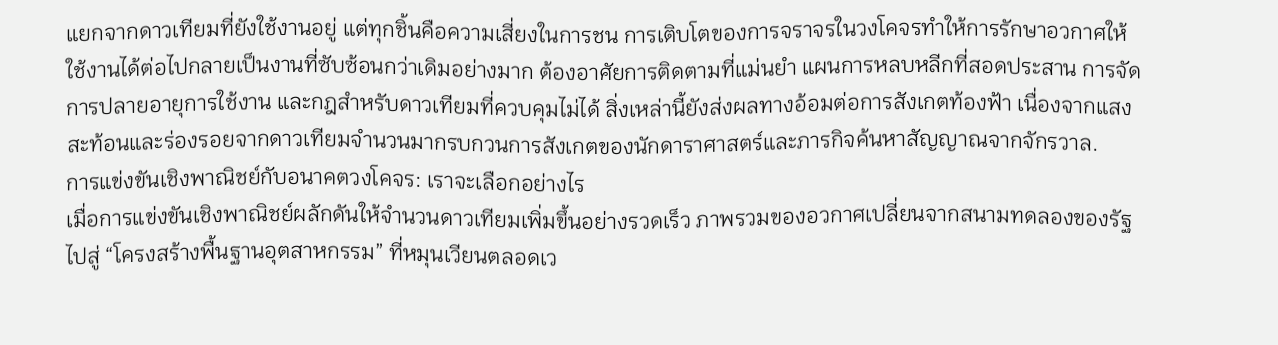แยกจากดาวเทียมที่ยังใช้งานอยู่ แต่ทุกชิ้นคือความเสี่ยงในการชน การเติบโตของการจราจรในวงโคจรทำให้การรักษาอวกาศให้ใช้งานได้ต่อไปกลายเป็นงานที่ซับซ้อนกว่าเดิมอย่างมาก ต้องอาศัยการติดตามที่แม่นยำ แผนการหลบหลีกที่สอดประสาน การจัดการปลายอายุการใช้งาน และกฎสำหรับดาวเทียมที่ควบคุมไม่ได้ สิ่งเหล่านี้ยังส่งผลทางอ้อมต่อการสังเกตท้องฟ้า เนื่องจากแสงสะท้อนและร่องรอยจากดาวเทียมจำนวนมากรบกวนการสังเกตของนักดาราศาสตร์และภารกิจค้นหาสัญญาณจากจักรวาล.
การแข่งขันเชิงพาณิชย์กับอนาคตวงโคจร: เราจะเลือกอย่างไร
เมื่อการแข่งขันเชิงพาณิชย์ผลักดันให้จำนวนดาวเทียมเพิ่มขึ้นอย่างรวดเร็ว ภาพรวมของอวกาศเปลี่ยนจากสนามทดลองของรัฐ ไปสู่ “โครงสร้างพื้นฐานอุตสาหกรรม” ที่หมุนเวียนตลอดเว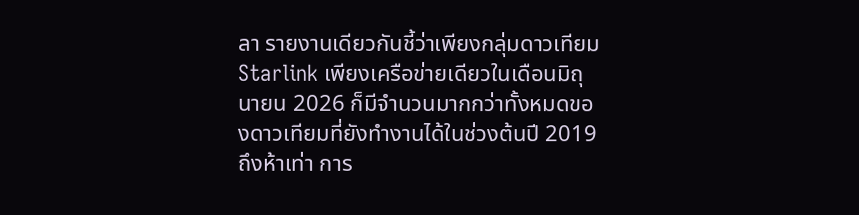ลา รายงานเดียวกันชี้ว่าเพียงกลุ่มดาวเทียม Starlink เพียงเครือข่ายเดียวในเดือนมิถุนายน 2026 ก็มีจำนวนมากกว่าทั้งหมดของดาวเทียมที่ยังทำงานได้ในช่วงต้นปี 2019 ถึงห้าเท่า การ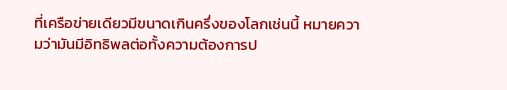ที่เครือข่ายเดียวมีขนาดเกินครึ่งของโลกเช่นนี้ หมายความว่ามันมีอิทธิพลต่อทั้งความต้องการป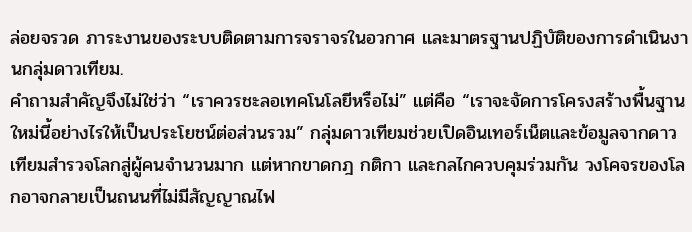ล่อยจรวด ภาระงานของระบบติดตามการจราจรในอวกาศ และมาตรฐานปฏิบัติของการดำเนินงานกลุ่มดาวเทียม.
คำถามสำคัญจึงไม่ใช่ว่า “เราควรชะลอเทคโนโลยีหรือไม่” แต่คือ “เราจะจัดการโครงสร้างพื้นฐานใหม่นี้อย่างไรให้เป็นประโยชน์ต่อส่วนรวม” กลุ่มดาวเทียมช่วยเปิดอินเทอร์เน็ตและข้อมูลจากดาวเทียมสำรวจโลกสู่ผู้คนจำนวนมาก แต่หากขาดกฎ กติกา และกลไกควบคุมร่วมกัน วงโคจรของโลกอาจกลายเป็นถนนที่ไม่มีสัญญาณไฟ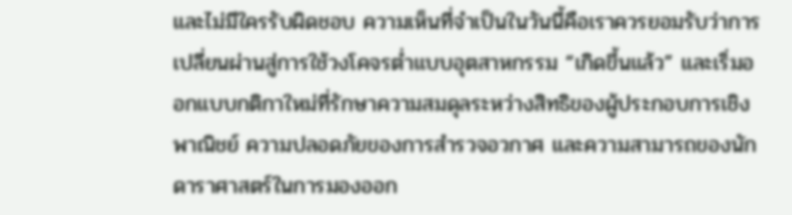และไม่มีใครรับผิดชอบ ความเห็นที่จำเป็นในวันนี้คือเราควรยอมรับว่าการเปลี่ยนผ่านสู่การใช้วงโคจรต่ำแบบอุตสาหกรรม “เกิดขึ้นแล้ว” และเริ่มออกแบบกติกาใหม่ที่รักษาความสมดุลระหว่างสิทธิของผู้ประกอบการเชิงพาณิชย์ ความปลอดภัยของการสำรวจอวกาศ และความสามารถของนักดาราศาสตร์ในการมองออก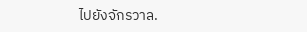ไปยังจักรวาล.